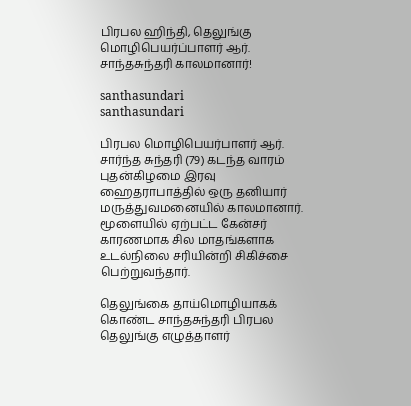பிரபல ஹிந்தி, தெலுங்கு மொழிபெயர்ப்பாளர் ஆர். சாந்தசுந்தரி காலமானார்!

santhasundari
santhasundari

பிரபல மொழிபெயர்பாளர் ஆர். சார்ந்த சுந்தரி (79) கடந்த வாரம் புதன்கிழமை இரவு ஹைதராபாத்தில் ஒரு தனியார் மருத்துவமனையில் காலமானார். மூளையில் ஏற்பட்ட கேன்சர் காரணமாக சில மாதங்களாக உடல்நிலை சரியின்றி சிகிச்சை பெற்றுவந்தார்.

தெலுங்கை தாய்மொழியாகக் கொண்ட சாந்தசுந்தரி பிரபல தெலுங்கு எழுத்தாளர்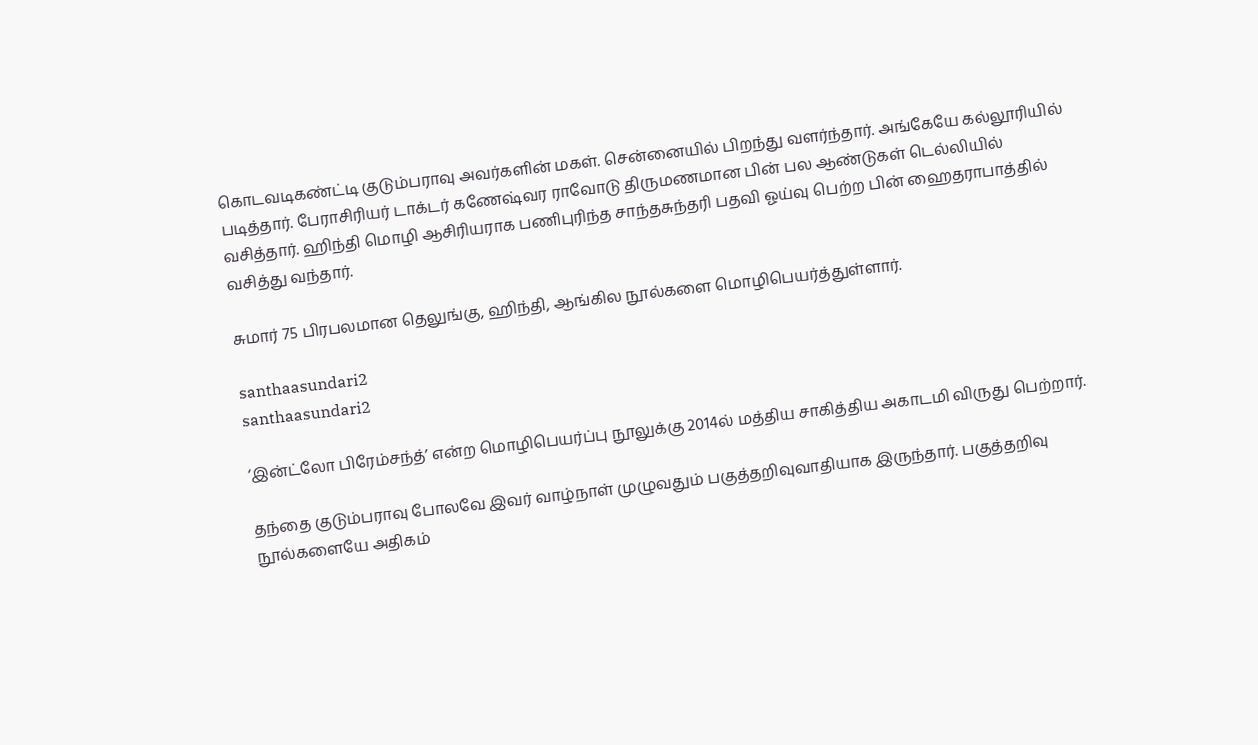கொடவடிகண்ட்டி குடும்பராவு அவர்களின் மகள். சென்னையில் பிறந்து வளர்ந்தார். அங்கேயே கல்லூரியில் படித்தார். பேராசிரியர் டாக்டர் கணேஷ்வர ராவோடு திருமணமான பின் பல ஆண்டுகள் டெல்லியில் வசித்தார். ஹிந்தி மொழி ஆசிரியராக பணிபுரிந்த சாந்தசுந்தரி பதவி ஓய்வு பெற்ற பின் ஹைதராபாத்தில் வசித்து வந்தார்.

சுமார் 75 பிரபலமான தெலுங்கு, ஹிந்தி, ஆங்கில நூல்களை மொழிபெயர்த்துள்ளார்.

santhaasundari2
santhaasundari2

‘இன்ட்லோ பிரேம்சந்த்’ என்ற மொழிபெயர்ப்பு நூலுக்கு 2014ல் மத்திய சாகித்திய அகாடமி விருது பெற்றார்.

தந்தை குடும்பராவு போலவே இவர் வாழ்நாள் முழுவதும் பகுத்தறிவுவாதியாக இருந்தார். பகுத்தறிவு நூல்களையே அதிகம்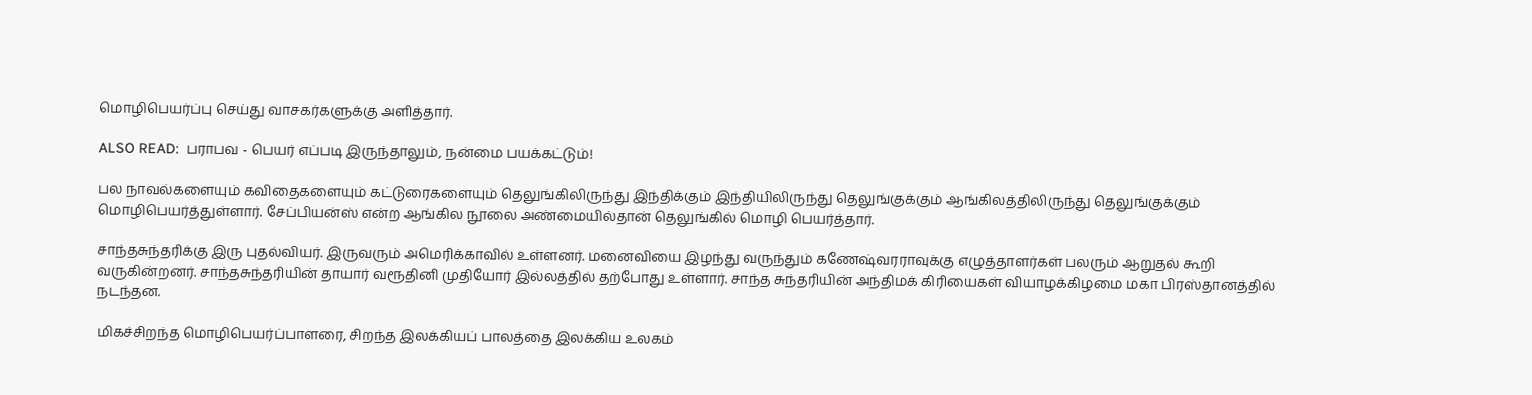மொழிபெயர்ப்பு செய்து வாசகர்களுக்கு அளித்தார்.

ALSO READ:  பராபவ - பெயர் எப்படி இருந்தாலும், நன்மை பயக்கட்டும்!

பல நாவல்களையும் கவிதைகளையும் கட்டுரைகளையும் தெலுங்கிலிருந்து இந்திக்கும் இந்தியிலிருந்து தெலுங்குக்கும் ஆங்கிலத்திலிருந்து தெலுங்குக்கும் மொழிபெயர்த்துள்ளார். சேப்பியன்ஸ் என்ற ஆங்கில நூலை அண்மையில்தான் தெலுங்கில் மொழி பெயர்த்தார்.

சாந்தசுந்தரிக்கு இரு புதல்வியர். இருவரும் அமெரிக்காவில் உள்ளனர். மனைவியை இழந்து வருந்தும் கணேஷ்வரராவுக்கு எழுத்தாளர்கள் பலரும் ஆறுதல் கூறி வருகின்றனர். சாந்தசுந்தரியின் தாயார் வரூதினி முதியோர் இல்லத்தில் தற்போது உள்ளார். சாந்த சுந்தரியின் அந்திமக் கிரியைகள் வியாழக்கிழமை மகா பிரஸ்தானத்தில் நடந்தன.

மிகச்சிறந்த மொழிபெயர்ப்பாளரை, சிறந்த இலக்கியப் பாலத்தை இலக்கிய உலகம்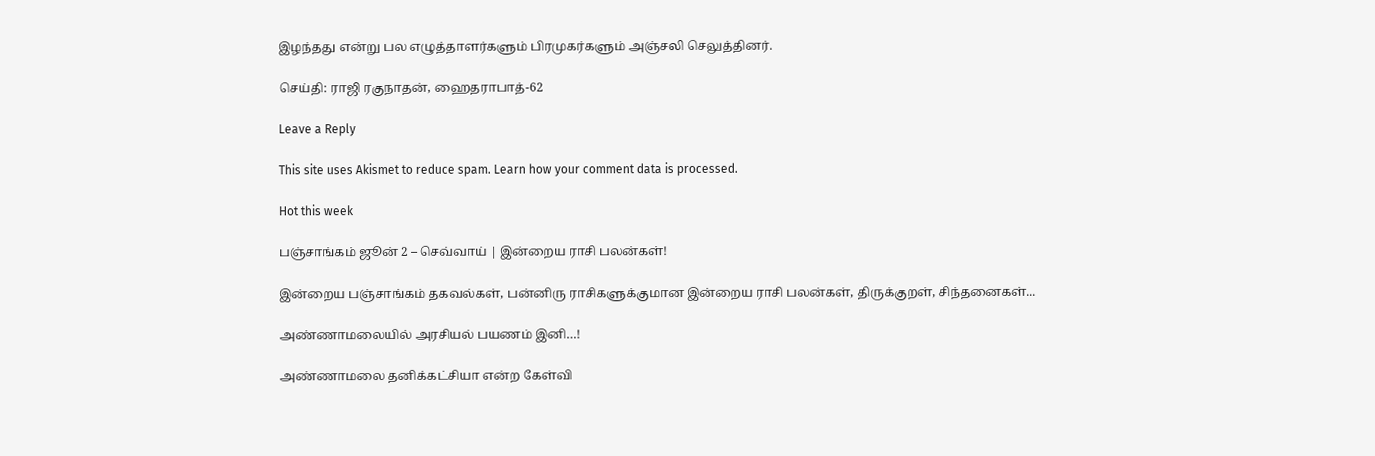இழந்தது என்று பல எழுத்தாளர்களும் பிரமுகர்களும் அஞ்சலி செலுத்தினர்.

செய்தி: ராஜி ரகுநாதன், ஹைதராபாத்-62

Leave a Reply

This site uses Akismet to reduce spam. Learn how your comment data is processed.

Hot this week

பஞ்சாங்கம் ஜூன் 2 – செவ்வாய் | இன்றைய ராசி பலன்கள்!

இன்றைய பஞ்சாங்கம் தகவல்கள், பன்னிரு ராசிகளுக்குமான இன்றைய ராசி பலன்கள், திருக்குறள், சிந்தனைகள்...

அண்ணாமலையில் அரசியல் பயணம் இனி…!

அண்ணாமலை தனிக்கட்சியா என்ற கேள்வி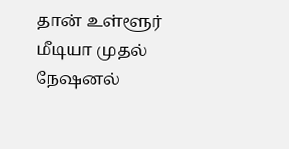தான் உள்ளூர் மீடியா முதல் நேஷனல்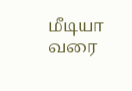மீடியா வரை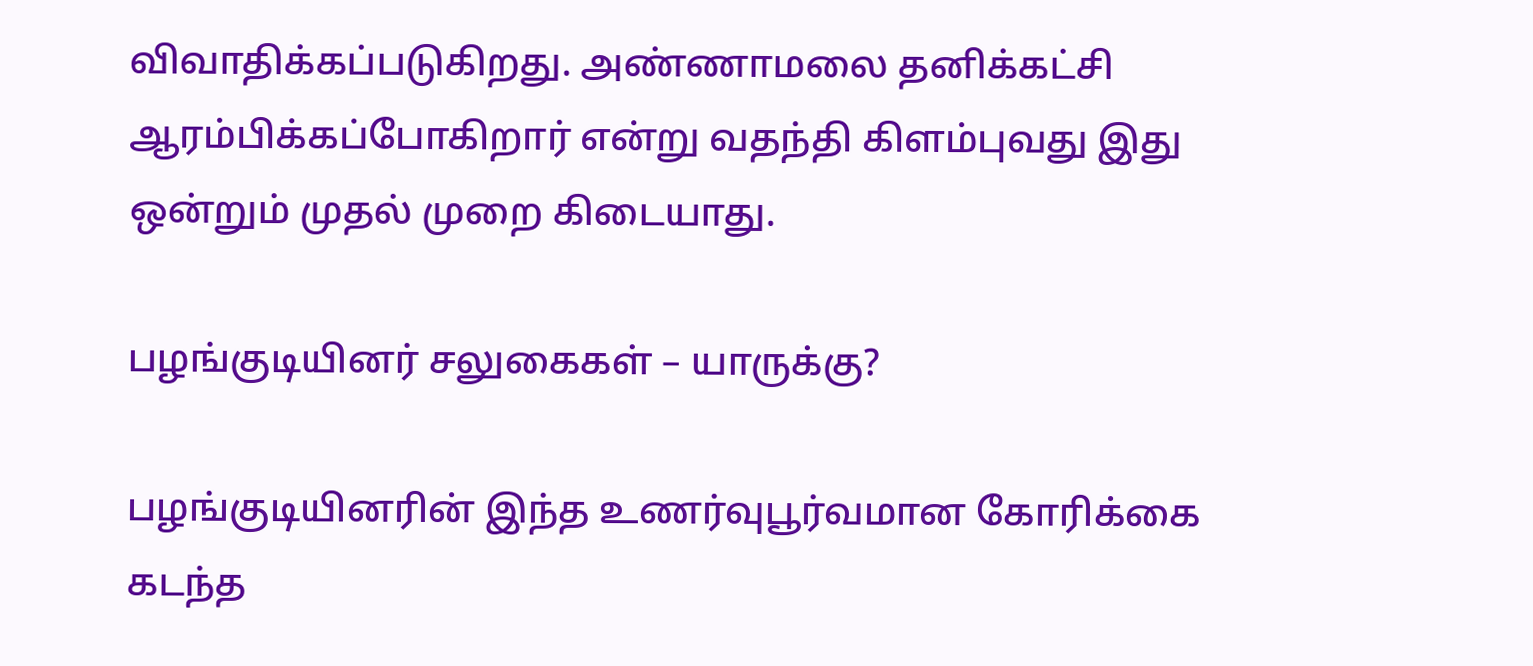விவாதிக்கப்படுகிறது. அண்ணாமலை தனிக்கட்சி ஆரம்பிக்கப்போகிறார் என்று வதந்தி கிளம்புவது இது ஒன்றும் முதல் முறை கிடையாது.

பழங்குடியினர் சலுகைகள் – யாருக்கு?

பழங்குடியினரின் இந்த உணர்வுபூர்வமான கோரிக்கை கடந்த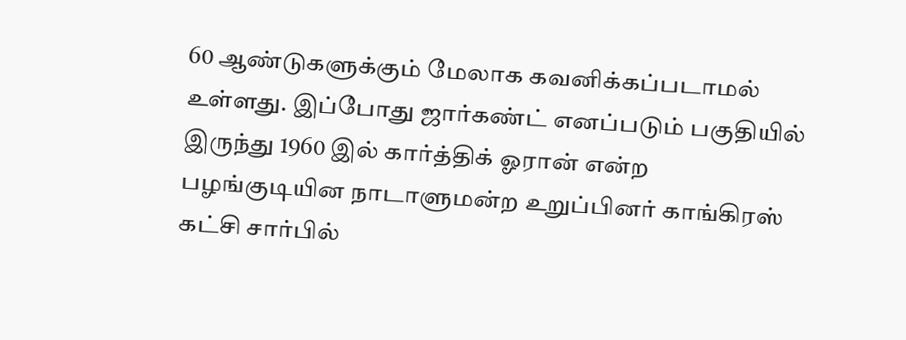60 ஆண்டுகளுக்கும் மேலாக கவனிக்கப்படாமல் உள்ளது. இப்போது ஜார்கண்ட் எனப்படும் பகுதியில் இருந்து 1960 இல் கார்த்திக் ஓரான் என்ற பழங்குடியின நாடாளுமன்ற உறுப்பினர் காங்கிரஸ் கட்சி சார்பில்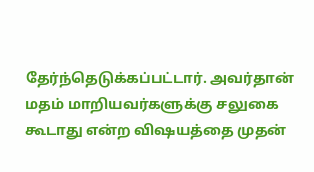தேர்ந்தெடுக்கப்பட்டார். அவர்தான் மதம் மாறியவர்களுக்கு சலுகை கூடாது என்ற விஷயத்தை முதன்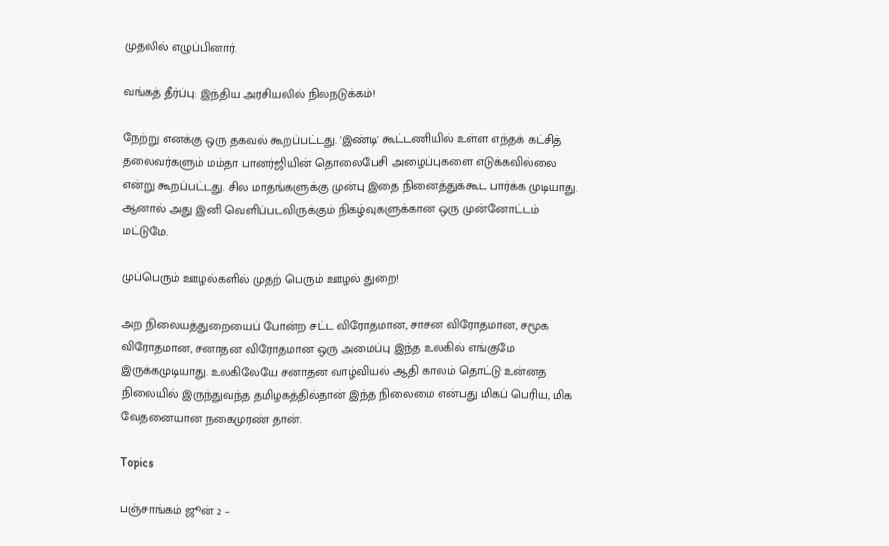முதலில் எழுப்பினார்.

வங்கத் தீர்ப்பு: இந்திய அரசியலில் நிலநடுக்கம்!

நேற்று எனக்கு ஒரு தகவல் கூறப்பட்டது. 'இண்டி' கூட்டணியில் உள்ள எந்தக் கட்சித் தலைவர்களும் மம்தா பானர்ஜியின் தொலைபேசி அழைப்புகளை எடுக்கவில்லை என்று கூறப்பட்டது. சில மாதங்களுக்கு முன்பு இதை நினைத்துக்கூட பார்க்க முடியாது. ஆனால் அது இனி வெளிப்படவிருக்கும் நிகழ்வுகளுக்கான ஒரு முன்னோட்டம் மட்டுமே.

முப்பெரும் ஊழல்களில் முதற் பெரும் ஊழல் துறை!

அற நிலையத்துறையைப் போன்ற சட்ட விரோதமான, சாசன விரோதமான, சமூக விரோதமான, சனாதன விரோதமான ஒரு அமைப்பு இந்த உலகில் எங்குமே இருக்கமுடியாது. உலகிலேயே சனாதன வாழ்வியல் ஆதி காலம் தொட்டு உன்னத நிலையில் இருந்துவந்த தமிழகத்தில்தான் இந்த நிலைமை என்பது மிகப் பெரிய, மிக வேதனையான நகைமுரண் தான்.

Topics

பஞ்சாங்கம் ஜூன் 2 –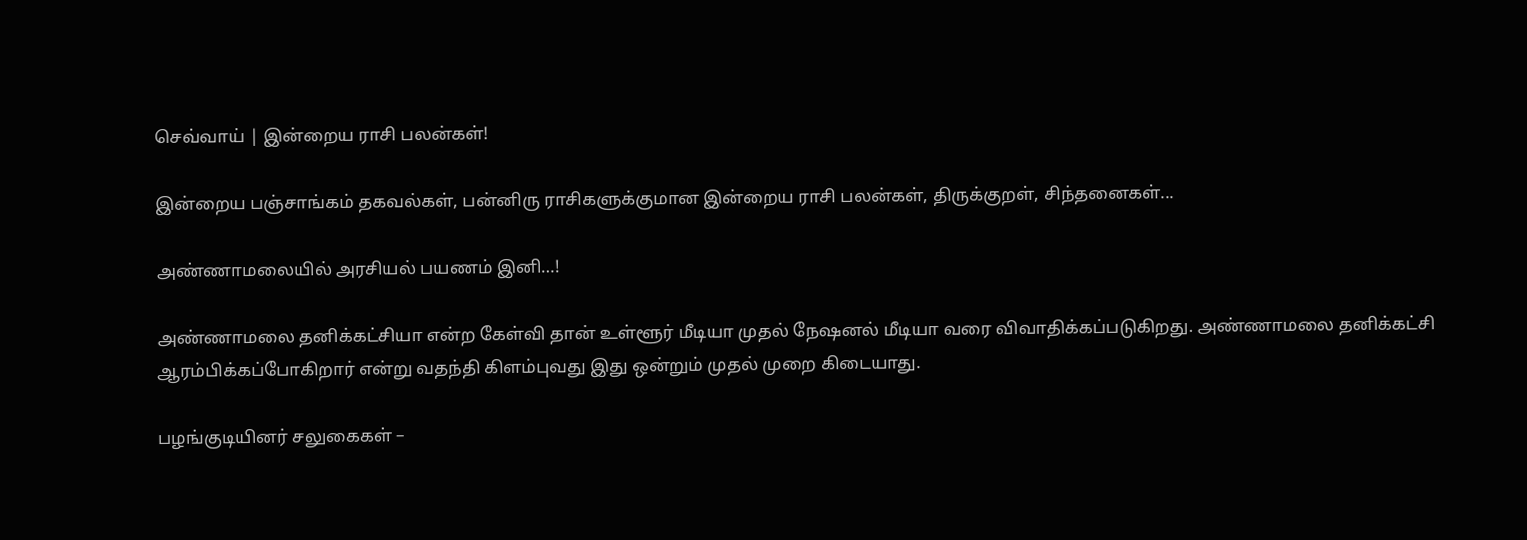செவ்வாய் | இன்றைய ராசி பலன்கள்!

இன்றைய பஞ்சாங்கம் தகவல்கள், பன்னிரு ராசிகளுக்குமான இன்றைய ராசி பலன்கள், திருக்குறள், சிந்தனைகள்...

அண்ணாமலையில் அரசியல் பயணம் இனி…!

அண்ணாமலை தனிக்கட்சியா என்ற கேள்வி தான் உள்ளூர் மீடியா முதல் நேஷனல் மீடியா வரை விவாதிக்கப்படுகிறது. அண்ணாமலை தனிக்கட்சி ஆரம்பிக்கப்போகிறார் என்று வதந்தி கிளம்புவது இது ஒன்றும் முதல் முறை கிடையாது.

பழங்குடியினர் சலுகைகள் –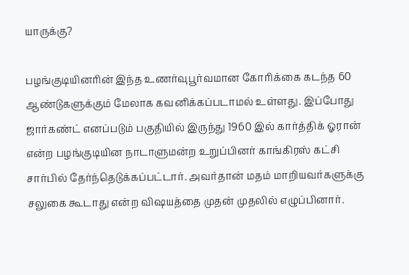யாருக்கு?

பழங்குடியினரின் இந்த உணர்வுபூர்வமான கோரிக்கை கடந்த 60 ஆண்டுகளுக்கும் மேலாக கவனிக்கப்படாமல் உள்ளது. இப்போது ஜார்கண்ட் எனப்படும் பகுதியில் இருந்து 1960 இல் கார்த்திக் ஓரான் என்ற பழங்குடியின நாடாளுமன்ற உறுப்பினர் காங்கிரஸ் கட்சி சார்பில் தேர்ந்தெடுக்கப்பட்டார். அவர்தான் மதம் மாறியவர்களுக்கு சலுகை கூடாது என்ற விஷயத்தை முதன் முதலில் எழுப்பினார்.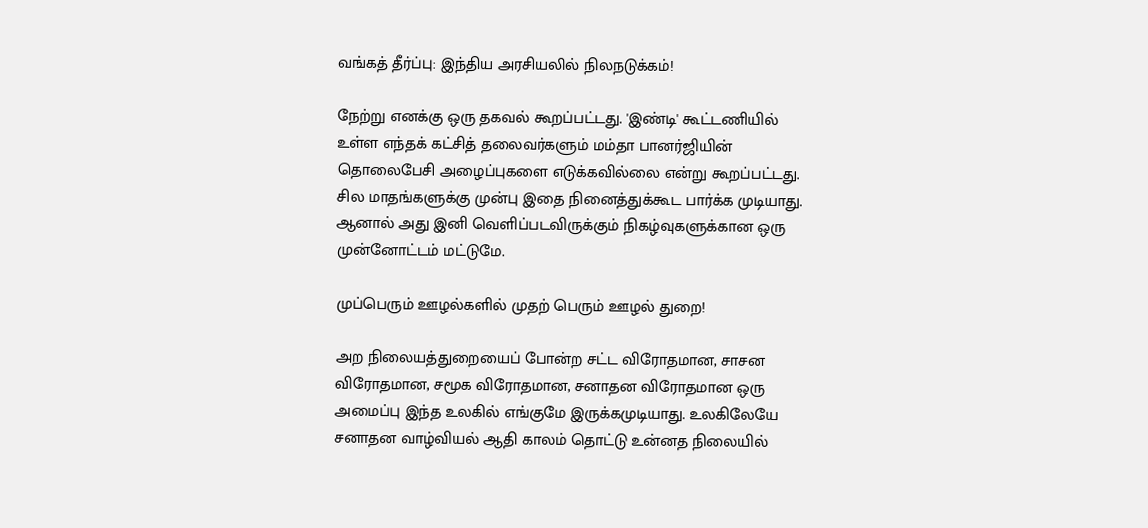வங்கத் தீர்ப்பு: இந்திய அரசியலில் நிலநடுக்கம்!

நேற்று எனக்கு ஒரு தகவல் கூறப்பட்டது. 'இண்டி' கூட்டணியில் உள்ள எந்தக் கட்சித் தலைவர்களும் மம்தா பானர்ஜியின் தொலைபேசி அழைப்புகளை எடுக்கவில்லை என்று கூறப்பட்டது. சில மாதங்களுக்கு முன்பு இதை நினைத்துக்கூட பார்க்க முடியாது. ஆனால் அது இனி வெளிப்படவிருக்கும் நிகழ்வுகளுக்கான ஒரு முன்னோட்டம் மட்டுமே.

முப்பெரும் ஊழல்களில் முதற் பெரும் ஊழல் துறை!

அற நிலையத்துறையைப் போன்ற சட்ட விரோதமான, சாசன விரோதமான, சமூக விரோதமான, சனாதன விரோதமான ஒரு அமைப்பு இந்த உலகில் எங்குமே இருக்கமுடியாது. உலகிலேயே சனாதன வாழ்வியல் ஆதி காலம் தொட்டு உன்னத நிலையில்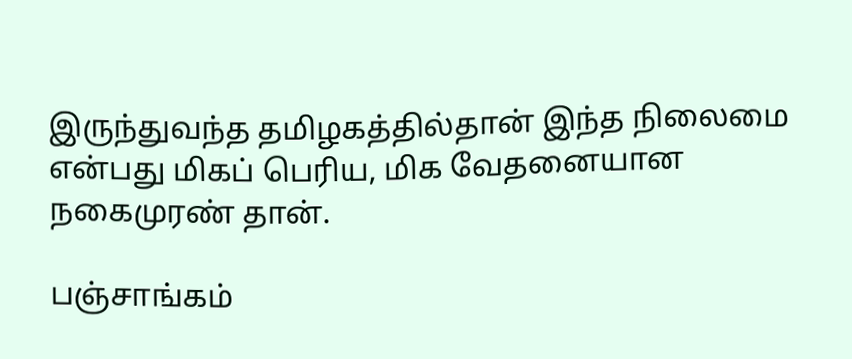இருந்துவந்த தமிழகத்தில்தான் இந்த நிலைமை என்பது மிகப் பெரிய, மிக வேதனையான நகைமுரண் தான்.

பஞ்சாங்கம்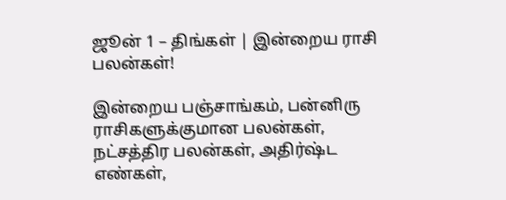ஜூன் 1 – திங்கள் | இன்றைய ராசி பலன்கள்!

இன்றைய பஞ்சாங்கம், பன்னிரு ராசிகளுக்குமான பலன்கள், நட்சத்திர பலன்கள், அதிர்ஷ்ட எண்கள்,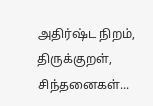அதிர்ஷ்ட நிறம், திருக்குறள், சிந்தனைகள்...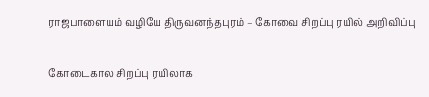ராஜபாளையம் வழியே திருவனந்தபுரம் – கோவை சிறப்பு ரயில் அறிவிப்பு

கோடைகால சிறப்பு ரயிலாக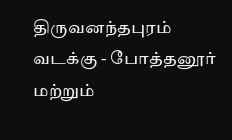திருவனந்தபுரம் வடக்கு - போத்தனூர் மற்றும்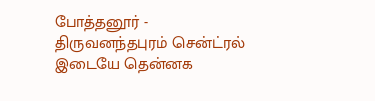போத்தனூர் - திருவனந்தபுரம் சென்ட்ரல் இடையே தென்னக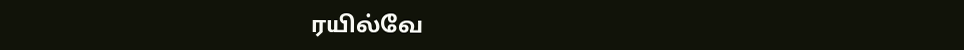ரயில்வே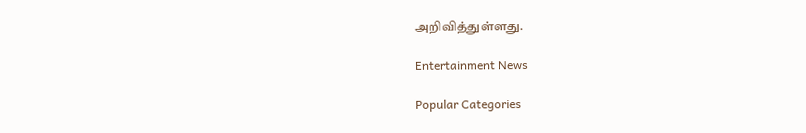அறிவித்துள்ளது.

Entertainment News

Popular Categories